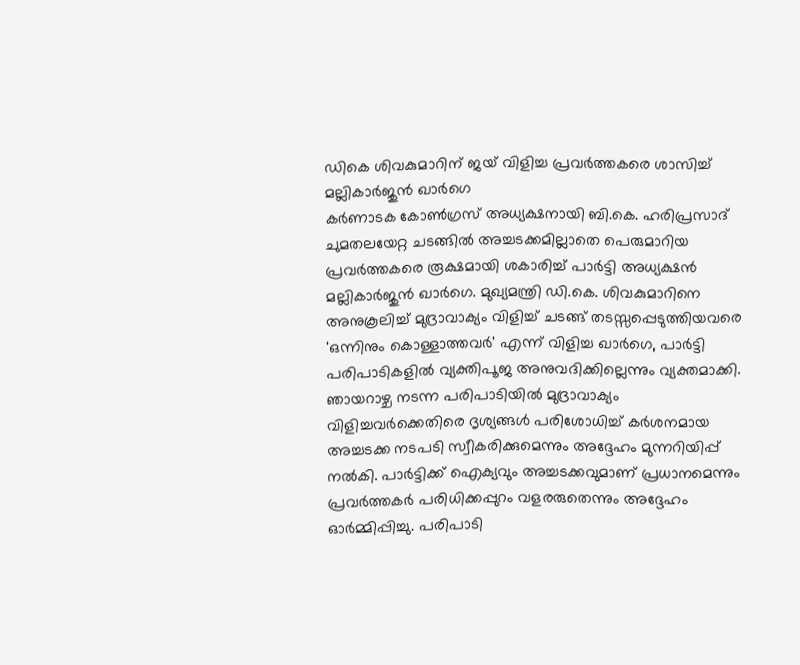ഡികെ ശിവകുമാറിന് ജയ് വിളിച്ച പ്രവർത്തകരെ ശാസിച്ച് മല്ലികാർജുൻ ഖാർഗെ
കർണാടക കോൺഗ്രസ് അധ്യക്ഷനായി ബി.കെ. ഹരിപ്രസാദ് ചുമതലയേറ്റ ചടങ്ങിൽ അച്ചടക്കമില്ലാതെ പെരുമാറിയ പ്രവർത്തകരെ രൂക്ഷമായി ശകാരിച്ച് പാർട്ടി അധ്യക്ഷൻ മല്ലികാർജുൻ ഖാർഗെ. മുഖ്യമന്ത്രി ഡി.കെ. ശിവകുമാറിനെ അനുകൂലിച്ച് മുദ്രാവാക്യം വിളിച്ച് ചടങ്ങ് തടസ്സപ്പെടുത്തിയവരെ 'ഒന്നിനും കൊള്ളാത്തവർ' എന്ന് വിളിച്ച ഖാർഗെ, പാർട്ടി പരിപാടികളിൽ വ്യക്തിപൂജ അനുവദിക്കില്ലെന്നും വ്യക്തമാക്കി.
ഞായറാഴ്ച നടന്ന പരിപാടിയിൽ മുദ്രാവാക്യം വിളിച്ചവർക്കെതിരെ ദൃശ്യങ്ങൾ പരിശോധിച്ച് കർശനമായ അച്ചടക്ക നടപടി സ്വീകരിക്കുമെന്നും അദ്ദേഹം മുന്നറിയിപ്പ് നൽകി. പാർട്ടിക്ക് ഐക്യവും അച്ചടക്കവുമാണ് പ്രധാനമെന്നും പ്രവർത്തകർ പരിധിക്കപ്പുറം വളരരുതെന്നും അദ്ദേഹം ഓർമ്മിപ്പിച്ചു. പരിപാടി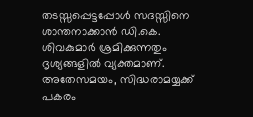തടസ്സപ്പെട്ടപ്പോൾ സദസ്സിനെ ശാന്തനാക്കാൻ ഡി.കെ. ശിവകുമാർ ശ്രമിക്കുന്നതും ദൃശ്യങ്ങളിൽ വ്യക്തമാണ്.
അതേസമയം, സിദ്ധരാമയ്യക്ക് പകരം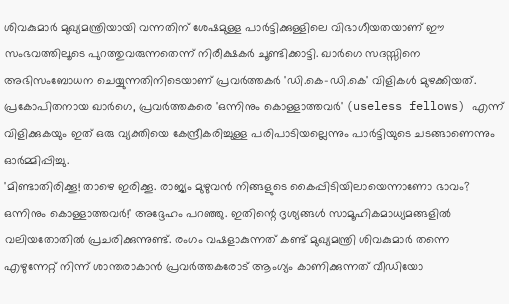ശിവകുമാർ മുഖ്യമന്ത്രിയായി വന്നതിന് ശേഷമുള്ള പാർട്ടിക്കുള്ളിലെ വിഭാഗീയതയാണ് ഈ സംഭവത്തിലൂടെ പുറത്തുവരുന്നതെന്ന് നിരീക്ഷകർ ചൂണ്ടിക്കാട്ടി. ഖാർഗെ സദസ്സിനെ അഭിസംബോധന ചെയ്യുന്നതിനിടെയാണ് പ്രവർത്തകർ 'ഡി.കെ-ഡി.കെ' വിളികൾ മുഴക്കിയത്. പ്രകോപിതനായ ഖാർഗെ, പ്രവർത്തകരെ 'ഒന്നിനും കൊള്ളാത്തവർ' (useless fellows) എന്ന് വിളിക്കുകയും ഇത് ഒരു വ്യക്തിയെ കേന്ദ്രീകരിച്ചുള്ള പരിപാടിയല്ലെന്നും പാർട്ടിയുടെ ചടങ്ങാണെന്നും ഓർമ്മിപ്പിച്ചു.
'മിണ്ടാതിരിക്കൂ! താഴെ ഇരിക്കൂ. രാജ്യം മുഴുവൻ നിങ്ങളുടെ കൈപ്പിടിയിലായെന്നാണോ ഭാവം? ഒന്നിനും കൊള്ളാത്തവർ!' അദ്ദേഹം പറഞ്ഞു. ഇതിന്റെ ദൃശ്യങ്ങൾ സാമൂഹികമാധ്യമങ്ങളിൽ വലിയതോതിൽ പ്രചരിക്കുന്നുണ്ട്. രംഗം വഷളാകുന്നത് കണ്ട് മുഖ്യമന്ത്രി ശിവകുമാർ തന്നെ എഴുന്നേറ്റ് നിന്ന് ശാന്തരാകാൻ പ്രവർത്തകരോട് ആംഗ്യം കാണിക്കുന്നത് വീഡിയോ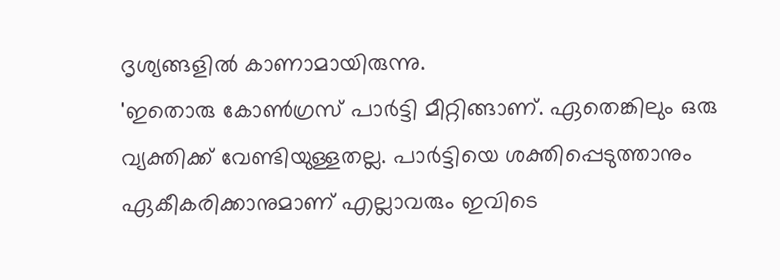ദൃശ്യങ്ങളിൽ കാണാമായിരുന്നു.
'ഇതൊരു കോൺഗ്രസ് പാർട്ടി മീറ്റിങ്ങാണ്. ഏതെങ്കിലും ഒരു വ്യക്തിക്ക് വേണ്ടിയുള്ളതല്ല. പാർട്ടിയെ ശക്തിപ്പെടുത്താനും ഏകീകരിക്കാനുമാണ് എല്ലാവരും ഇവിടെ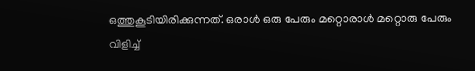ഒത്തുകൂടിയിരിക്കുന്നത്. ഒരാൾ ഒരു പേരും മറ്റൊരാൾ മറ്റൊരു പേരും വിളിച്ച്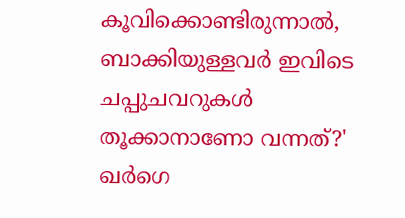കൂവിക്കൊണ്ടിരുന്നാൽ, ബാക്കിയുള്ളവർ ഇവിടെ ചപ്പുചവറുകൾ തൂക്കാനാണോ വന്നത്?' ഖർഗെ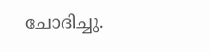ചോദിച്ചു.